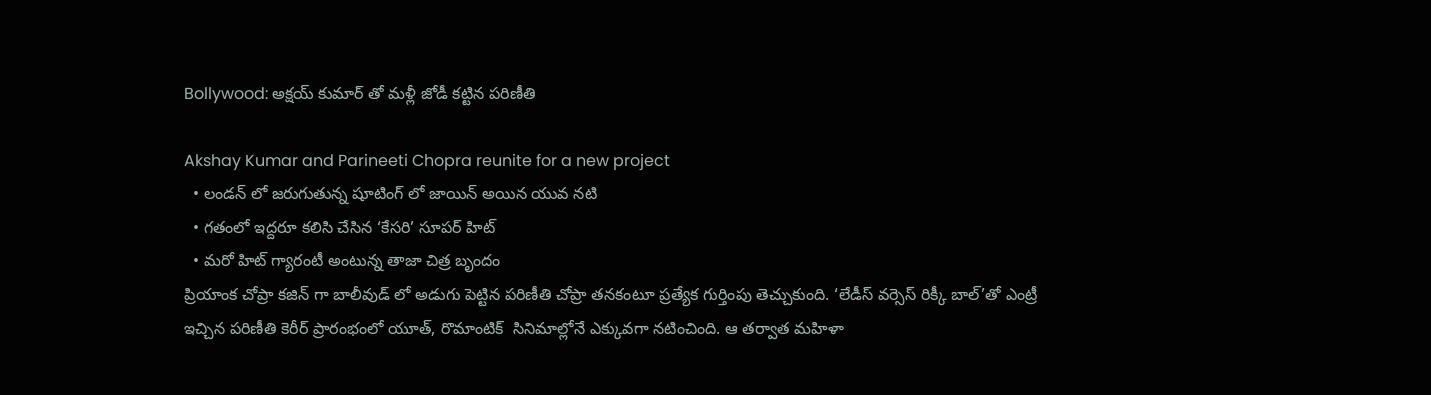Bollywood: అక్షయ్ కుమార్ తో మళ్లీ జోడీ కట్టిన పరిణీతి

Akshay Kumar and Parineeti Chopra reunite for a new project
  • లండన్ లో జరుగుతున్న షూటింగ్ లో జాయిన్ అయిన యువ నటి
  • గతంలో ఇద్దరూ కలిసి చేసిన ‘కేసరి’ సూపర్ హిట్
  • మరో హిట్ గ్యారంటీ అంటున్న తాజా చిత్ర బృందం
ప్రియాంక చోప్రా కజిన్ గా బాలీవుడ్ లో అడుగు పెట్టిన పరిణీతి చోప్రా తనకంటూ ప్రత్యేక గుర్తింపు తెచ్చుకుంది. ‘లేడీస్ వర్సెస్ రిక్కీ బాల్’తో ఎంట్రీ ఇచ్చిన పరిణీతి కెరీర్ ప్రారంభంలో యూత్‌, రొమాంటిక్  సినిమాల్లోనే ఎక్కువగా నటించింది. ఆ తర్వాత మహిళా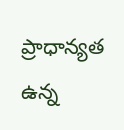ప్రాధాన్యత ఉన్న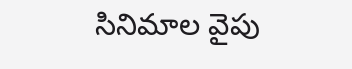సినిమాల వైపు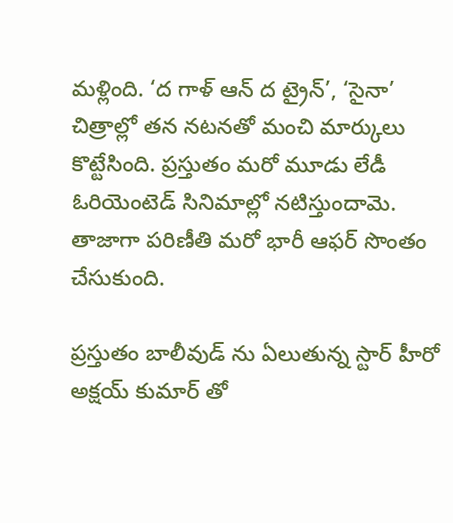మళ్లింది. ‘ద గాళ్ ఆన్‌ ద ట్రైన్’, ‘సైనా’ చిత్రాల్లో తన నటనతో మంచి మార్కులు కొట్టేసింది. ప్రస్తుతం మరో మూడు లేడీ ఓరియెంటెడ్ సినిమాల్లో నటిస్తుందామె. తాజాగా పరిణీతి మరో భారీ ఆఫర్ సొంతం చేసుకుంది.

ప్రస్తుతం బాలీవుడ్ ను ఏలుతున్న స్టార్ హీరో అక్షయ్ కుమార్ తో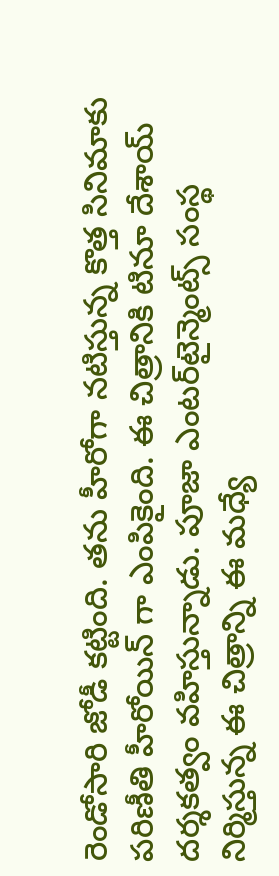రెండోసారి జోడీ కట్టింది. తను హీరోగా నటిస్తున్న కొత్త సినిమాకు పరిణీతి హీరోయిన్ గా ఎంపికైంది. ఈ చిత్రానికి టినూ దేశాయ్ దర్శకత్వం వహిస్తున్నాడు. పూజా ఎంటర్‌‌టైన్మెంట్స్ సంస్థ నిర్మిస్తున్న ఈ చిత్రాన్ని ఈ మధ్యే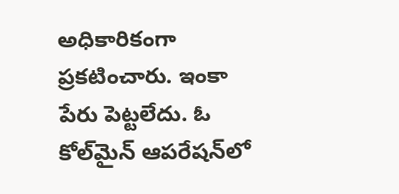అధికారికంగా ప్రకటించారు. ఇంకా పేరు పెట్టలేదు. ఓ కోల్‌మైన్ ఆపరేషన్‌లో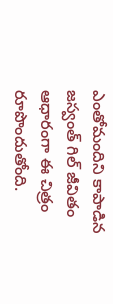ఎంతోమందిని కాపాడిన జస్వంత్ గిల్ జీవితం ఆధారంగా ఈ చిత్రం రూపొందుతోంది.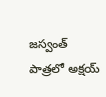జస్వంత్ పాత్రలో అక్షయ్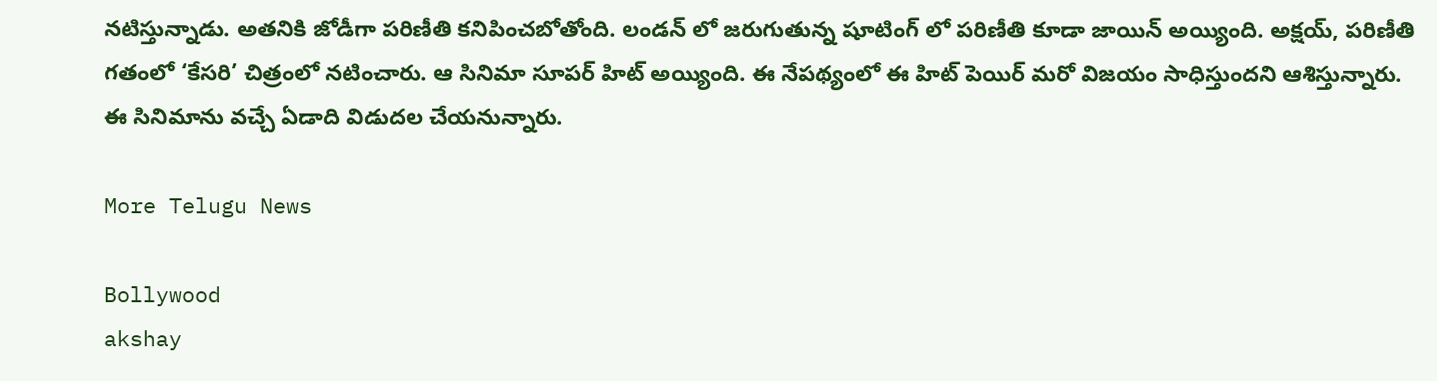నటిస్తున్నాడు. అతనికి జోడీగా పరిణీతి కనిపించబోతోంది. లండన్ లో జరుగుతున్న షూటింగ్ లో పరిణీతి కూడా జాయిన్ అయ్యింది. అక్షయ్, పరిణీతి గతంలో ‘కేసరి’ చిత్రంలో నటించారు. ఆ సినిమా సూపర్‌‌ హిట్ అయ్యింది. ఈ నేపథ్యంలో ఈ హిట్ పెయిర్ మరో విజయం సాధిస్తుందని ఆశిస్తున్నారు. ఈ సినిమాను వచ్చే ఏడాది విడుదల చేయనున్నారు.

More Telugu News

Bollywood
akshay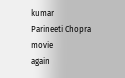kumar
Parineeti Chopra
movie
again